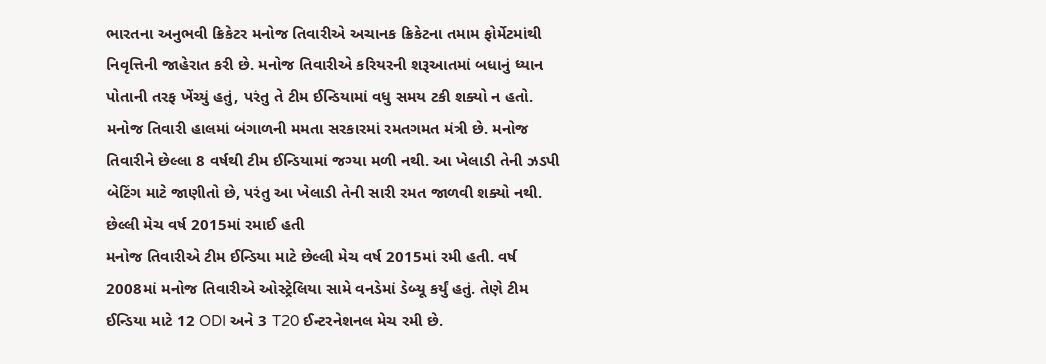ભારતના અનુભવી ક્રિકેટર મનોજ તિવારીએ અચાનક ક્રિકેટના તમામ ફોર્મેટમાંથી નિવૃત્તિની જાહેરાત કરી છે. મનોજ તિવારીએ કરિયરની શરૂઆતમાં બધાનું ધ્યાન પોતાની તરફ ખેંચ્યું હતું, પરંતુ તે ટીમ ઈન્ડિયામાં વધુ સમય ટકી શક્યો ન હતો. મનોજ તિવારી હાલમાં બંગાળની મમતા સરકારમાં રમતગમત મંત્રી છે. મનોજ તિવારીને છેલ્લા 8 વર્ષથી ટીમ ઈન્ડિયામાં જગ્યા મળી નથી. આ ખેલાડી તેની ઝડપી બેટિંગ માટે જાણીતો છે, પરંતુ આ ખેલાડી તેની સારી રમત જાળવી શક્યો નથી.
છેલ્લી મેચ વર્ષ 2015માં રમાઈ હતી
મનોજ તિવારીએ ટીમ ઈન્ડિયા માટે છેલ્લી મેચ વર્ષ 2015માં રમી હતી. વર્ષ 2008માં મનોજ તિવારીએ ઓસ્ટ્રેલિયા સામે વનડેમાં ડેબ્યૂ કર્યું હતું. તેણે ટીમ ઈન્ડિયા માટે 12 ODI અને 3 T20 ઈન્ટરનેશનલ મેચ રમી છે.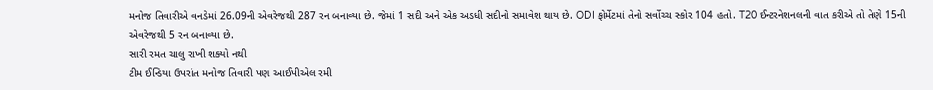મનોજ તિવારીએ વનડેમાં 26.09ની એવરેજથી 287 રન બનાવ્યા છે. જેમાં 1 સદી અને એક અડધી સદીનો સમાવેશ થાય છે. ODI ફોર્મેટમાં તેનો સર્વોચ્ચ સ્કોર 104 હતો. T20 ઈન્ટરનેશનલની વાત કરીએ તો તેણે 15ની એવરેજથી 5 રન બનાવ્યા છે.
સારી રમત ચાલુ રાખી શક્યો નથી
ટીમ ઈન્ડિયા ઉપરાંત મનોજ તિવારી પણ આઈપીએલ રમી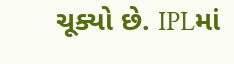ચૂક્યો છે. IPLમાં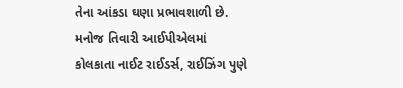તેના આંકડા ઘણા પ્રભાવશાળી છે. મનોજ તિવારી આઈપીએલમાં કોલકાતા નાઈટ રાઈડર્સ, રાઈઝિંગ પુણે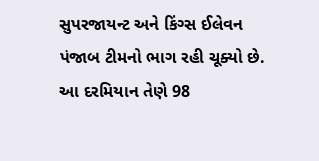સુપરજાયન્ટ અને કિંગ્સ ઈલેવન પંજાબ ટીમનો ભાગ રહી ચૂક્યો છે. આ દરમિયાન તેણે 98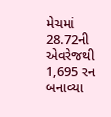મેચમાં 28.72ની એવરેજથી 1,695 રન બનાવ્યા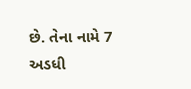છે. તેના નામે 7 અડધી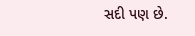સદી પણ છે.